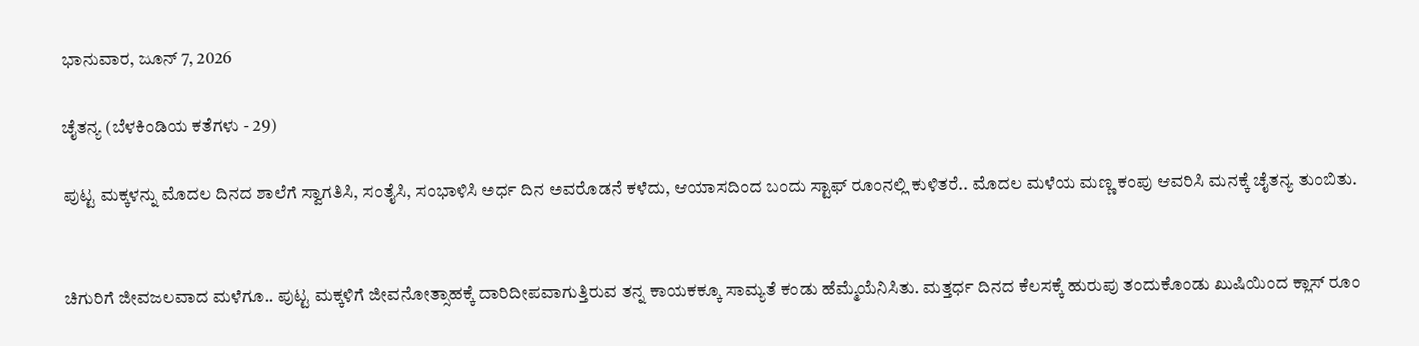ಭಾನುವಾರ, ಜೂನ್ 7, 2026

ಚೈತನ್ಯ (ಬೆಳಕಿಂಡಿಯ ಕತೆಗಳು - 29)

ಪುಟ್ಟ ಮಕ್ಕಳನ್ನು ಮೊದಲ ದಿನದ ಶಾಲೆಗೆ ಸ್ವಾಗತಿಸಿ, ಸಂತೈಸಿ, ಸಂಭಾಳಿಸಿ ಅರ್ಧ ದಿನ ಅವರೊಡನೆ ಕಳೆದು, ಆಯಾಸದಿಂದ ಬಂದು ಸ್ಟಾಫ್ ರೂಂನಲ್ಲಿ ಕುಳಿತರೆ.. ಮೊದಲ ಮಳೆಯ ಮಣ್ಣ ಕಂಪು ಆವರಿಸಿ ಮನಕ್ಕೆ ಚೈತನ್ಯ ತುಂಬಿತು.


ಚಿಗುರಿಗೆ ಜೀವಜಲವಾದ ಮಳೆಗೂ.. ಪುಟ್ಟ ಮಕ್ಕಳಿಗೆ ಜೀವನೋತ್ಸಾಹಕ್ಕೆ ದಾರಿದೀಪವಾಗುತ್ತಿರುವ ತನ್ನ ಕಾಯಕಕ್ಕೂ ಸಾಮ್ಯತೆ ಕಂಡು ಹೆಮ್ಮೆಯೆನಿಸಿತು. ಮತ್ತರ್ಧ ದಿನದ ಕೆಲಸಕ್ಕೆ ಹುರುಪು ತಂದುಕೊಂಡು ಖುಷಿಯಿಂದ ಕ್ಲಾಸ್ ರೂಂ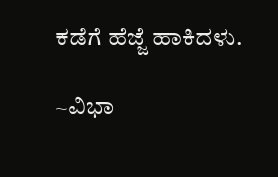ಕಡೆಗೆ ಹೆಜ್ಜೆ ಹಾಕಿದಳು.

~ವಿಭಾ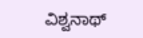ವಿಶ್ವನಾಥ್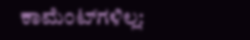ಕಾಮೆಂಟ್‌ಗಳಿಲ್ಲ: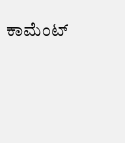ಕಾಮೆಂಟ್‌‌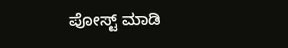ಪೋಸ್ಟ್‌ ಮಾಡಿ